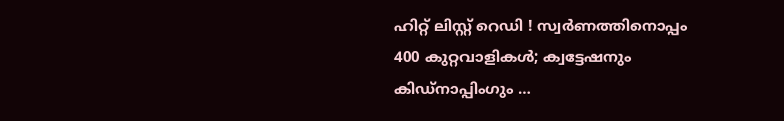ഹിറ്റ് ലിസ്റ്റ് റെഡി ! സ്വര്‍ണത്തിനൊപ്പം 400 കുറ്റവാളികള്‍; ക്വട്ടേഷനും കിഡ്‌നാപ്പിംഗും …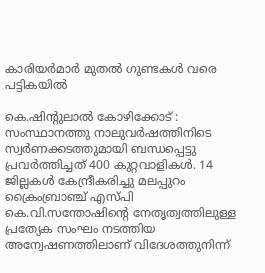കാരിയര്‍മാര്‍ മുതല്‍ ഗുണ്ടകള്‍ വരെ പട്ടികയില്‍

കെ.ഷിന്‍റുലാല്‍ കോഴിക്കോട് : സംസ്ഥാനത്തു നാലുവര്‍ഷത്തിനിടെ സ്വര്‍ണക്കടത്തുമായി ബന്ധപ്പെട്ടു പ്രവര്‍ത്തിച്ചത് 400 കുറ്റവാളികള്‍. 14 ജില്ലകള്‍ കേന്ദ്രീകരിച്ചു മലപ്പുറം ക്രൈംബ്രാഞ്ച് എസ്പി കെ.വി.സന്തോഷിന്‍റെ നേതൃത്വത്തിലുള്ള പ്രത്യേക സംഘം നടത്തിയ അന്വേഷണത്തിലാണ് വിദേശത്തുനിന്ന്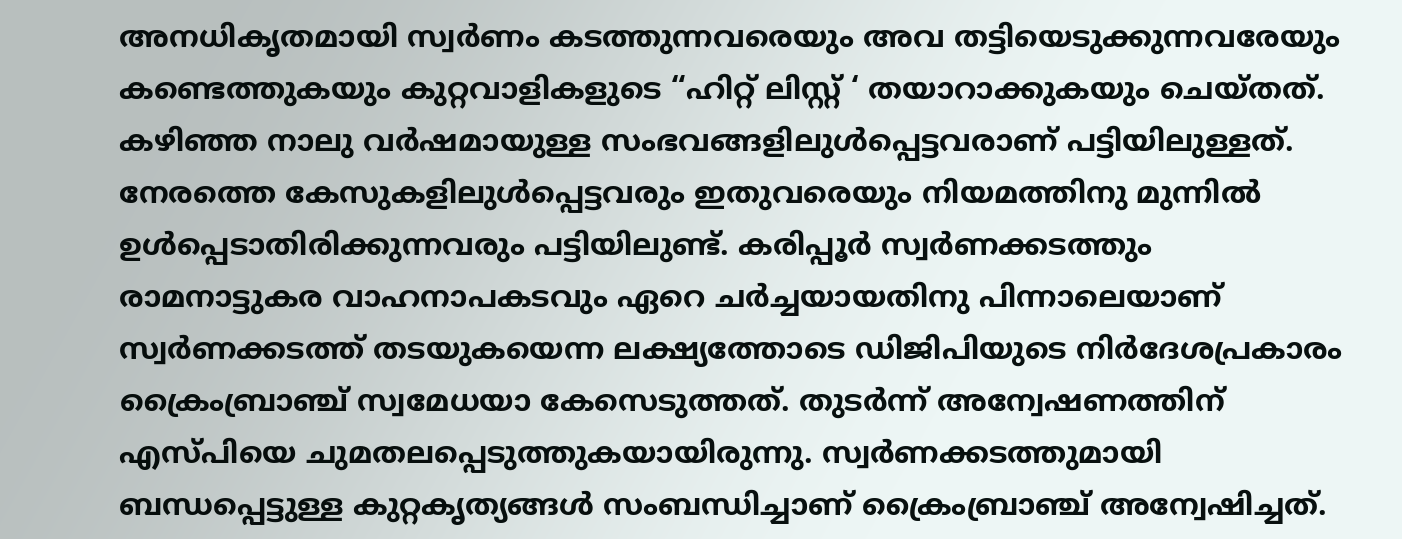അനധികൃതമായി സ്വര്‍ണം കടത്തുന്നവരെയും അവ തട്ടിയെടുക്കുന്നവരേയും കണ്ടെത്തുകയും കുറ്റവാളികളുടെ “ഹിറ്റ് ലിസ്റ്റ് ‘ തയാറാക്കുകയും ചെയ്തത്. കഴിഞ്ഞ നാലു വര്‍ഷമായുള്ള സംഭവങ്ങളിലുള്‍പ്പെട്ടവരാണ് പട്ടിയിലുള്ളത്. നേരത്തെ കേസുകളിലുള്‍പ്പെട്ടവരും ഇതുവരെയും നിയമത്തിനു മുന്നില്‍ ഉള്‍പ്പെടാതിരിക്കുന്നവരും പട്ടിയിലുണ്ട്. കരിപ്പൂര്‍ സ്വര്‍ണക്കടത്തും രാമനാട്ടുകര വാഹനാപകടവും ഏറെ ചര്‍ച്ചയായതിനു പിന്നാലെയാണ് സ്വര്‍ണക്കടത്ത് തടയുകയെന്ന ലക്ഷ്യത്തോടെ ഡിജിപിയുടെ നിര്‍ദേശപ്രകാരം ക്രൈംബ്രാഞ്ച് സ്വമേധയാ കേസെടുത്തത്. തുടര്‍ന്ന് അന്വേഷണത്തിന് എസ്പിയെ ചുമതലപ്പെടുത്തുകയായിരുന്നു. സ്വര്‍ണക്കടത്തുമായി ബന്ധപ്പെട്ടുള്ള കുറ്റകൃത്യങ്ങള്‍ സംബന്ധിച്ചാണ് ക്രൈംബ്രാഞ്ച് അന്വേഷിച്ചത്.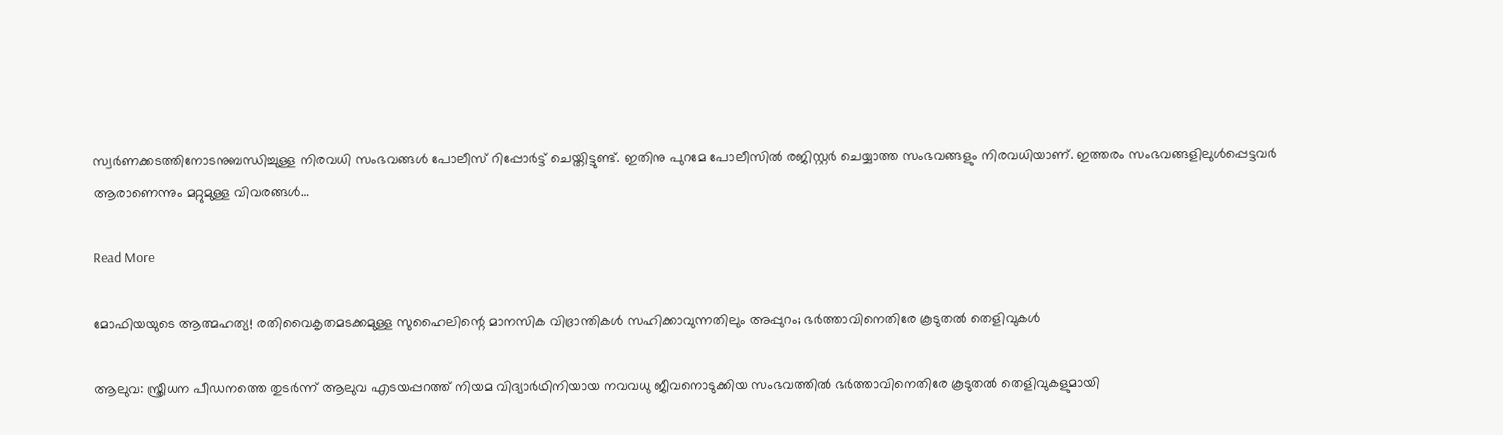സ്വര്‍ണക്കടത്തിനോടനുബന്ധിച്ചുള്ള നിരവധി സംഭവങ്ങള്‍ പോലീസ് റിപ്പോര്‍ട്ട് ചെയ്തിട്ടുണ്ട്. ഇതിനു പുറമേ പോലീസില്‍ രജിസ്റ്റര്‍ ചെയ്യാത്ത സംഭവങ്ങളും നിരവധിയാണ്. ഇത്തരം സംഭവങ്ങളിലുള്‍പ്പെട്ടവര്‍ ആരാണെന്നും മറ്റുമുള്ള വിവരങ്ങള്‍…

Read More

മോഫിയയുടെ ആത്മഹത്യ! രതിവൈകൃതമടക്കമുള്ള സുഹൈലിന്റെ മാനസിക വിഭ്രാന്തികള്‍ സഹിക്കാവുന്നതിലും അപ്പുറം; ഭർത്താവിനെതിരേ കൂടുതൽ തെളിവുകൾ

ആലുവ: സ്ത്രീധന പീഡനത്തെ തുടർന്ന് ആലുവ എടയപ്പറത്ത് നിയമ വിദ്യാർഥിനിയായ നവവധു ജീവനൊടുക്കിയ സംഭവത്തിൽ ഭർത്താവിനെതിരേ കൂടുതൽ തെളിവുകളുമായി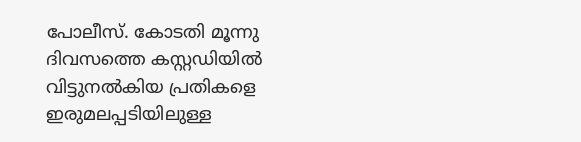പോലീസ്. കോടതി മൂന്നു ദിവസത്തെ കസ്റ്റഡിയിൽ വിട്ടുനൽകിയ പ്രതികളെ ഇരുമലപ്പടിയിലുള്ള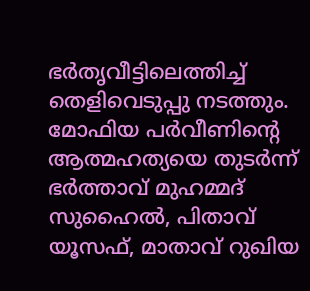ഭർതൃവീട്ടിലെത്തിച്ച് തെളിവെടുപ്പു നടത്തും. മോഫിയ പർവീണിന്‍റെ ആത്മഹത്യയെ തുടർന്ന് ഭർത്താവ് മുഹമ്മദ് സുഹൈൽ, പിതാവ് യൂസഫ്, മാതാവ് റുഖിയ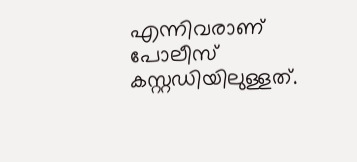എന്നിവരാണ് പോലീസ് കസ്റ്റഡിയിലുള്ളത്.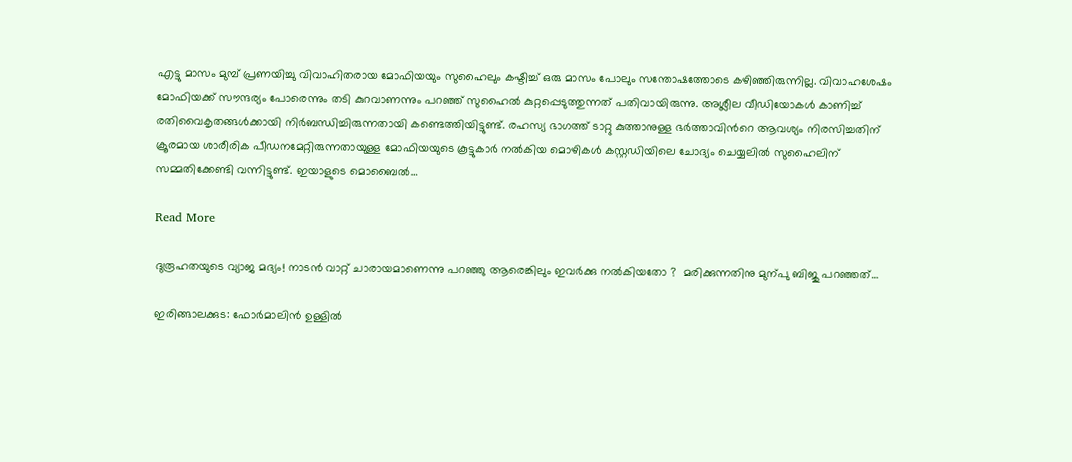എട്ടു മാസം മുമ്പ് പ്രണയിച്ചു വിവാഹിതരായ മോഫിയയും സുഹൈലും കഷ്ടിച്ച് ഒരു മാസം പോലും സന്തോഷത്തോടെ കഴിഞ്ഞിരുന്നില്ല. വിവാഹശേഷം മോഫിയക്ക് സൗന്ദര്യം പോരെന്നും തടി കുറവാണന്നും പറഞ്ഞ് സുഹൈൽ കുറ്റപ്പെടുത്തുന്നത് പതിവായിരുന്നു. അശ്ലീല വീഡിയോകൾ കാണിച്ച് രതിവൈകൃതങ്ങൾക്കായി നിർബന്ധിച്ചിരുന്നതായി കണ്ടെത്തിയിട്ടുണ്ട്. രഹസ്യ ഭാഗത്ത് ടാറ്റു കുത്താനുള്ള ഭർത്താവിന്‍റെ ആവശ്യം നിരസിച്ചതിന് ക്രൂരമായ ശാരീരിക പീഡനമേറ്റിരുന്നതായുള്ള മോഫിയയുടെ കൂട്ടുകാർ നൽകിയ മൊഴികൾ കസ്റ്റഡിയിലെ ചോദ്യം ചെയ്യലിൽ സുഹൈലിന് സമ്മതിക്കേണ്ടി വന്നിട്ടുണ്ട്. ഇയാളുടെ മൊബൈൽ…

Read More

ദുരൂഹതയുടെ വ്യാജ മദ്യം! നാടൻ വാറ്റ് ചാരായമാണെന്നു പറഞ്ഞു ആരെങ്കിലും ഇവർക്കു നൽകിയതോ ?  മരിക്കുന്നതിനു മുന്പു ബിജു പറഞ്ഞത്…

ഇരിങ്ങാലക്കുട: ഫോർമാലിൻ ഉള്ളിൽ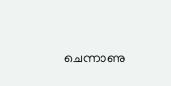ചെന്നാണു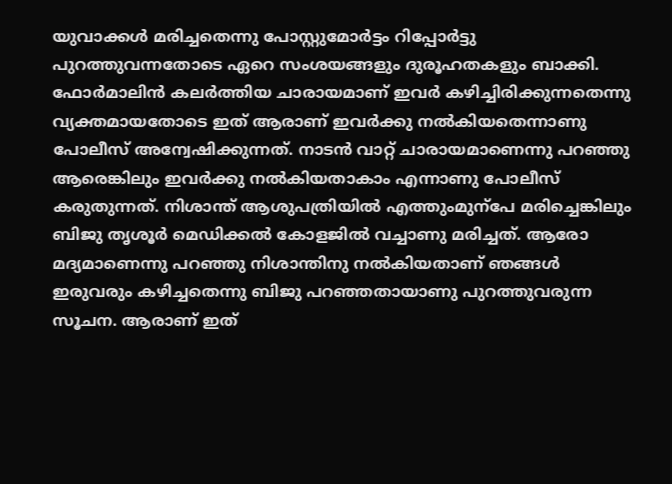യുവാക്കൾ മരിച്ചതെന്നു പോസ്റ്റുമോർട്ടം റിപ്പോർട്ടു പുറത്തുവന്നതോടെ ഏറെ സംശയങ്ങളും ദുരൂഹതകളും ബാക്കി. ഫോർമാലിൻ കലർത്തിയ ചാരായമാണ് ഇവർ കഴിച്ചിരിക്കുന്നതെന്നു വ്യക്തമായതോടെ ഇത് ആരാണ് ഇവർക്കു നൽകിയതെന്നാണു പോലീസ് അന്വേഷിക്കുന്നത്. നാടൻ വാറ്റ് ചാരായമാണെന്നു പറഞ്ഞു ആരെങ്കിലും ഇവർക്കു നൽകിയതാകാം എന്നാണു പോലീസ് കരുതുന്നത്. നിശാന്ത് ആശുപത്രിയിൽ എത്തുംമുന്പേ മരിച്ചെങ്കിലും ബിജു തൃശൂർ മെഡിക്കൽ കോളജിൽ വച്ചാണു മരിച്ചത്. ആരോ മദ്യമാണെന്നു പറഞ്ഞു നിശാന്തിനു നൽകിയതാണ് ഞങ്ങൾ ഇരുവരും കഴിച്ചതെന്നു ബിജു പറഞ്ഞതായാണു പുറത്തുവരുന്ന സൂചന. ആരാണ് ഇത്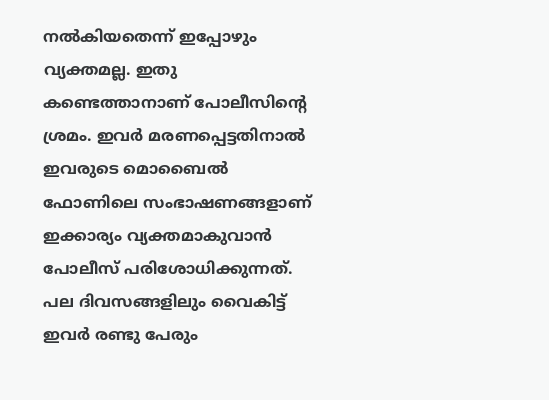നൽകിയതെന്ന് ഇപ്പോഴും വ്യക്തമല്ല. ഇതു കണ്ടെത്താനാണ് പോലീസിന്‍റെ ശ്രമം. ഇവർ മരണപ്പെട്ടതിനാൽ ഇവരുടെ മൊബൈൽ ഫോണിലെ സംഭാഷണങ്ങളാണ് ഇക്കാര്യം വ്യക്തമാകുവാൻ പോലീസ് പരിശോധിക്കുന്നത്. പല ദിവസങ്ങളിലും വൈകിട്ട് ഇവർ രണ്ടു പേരും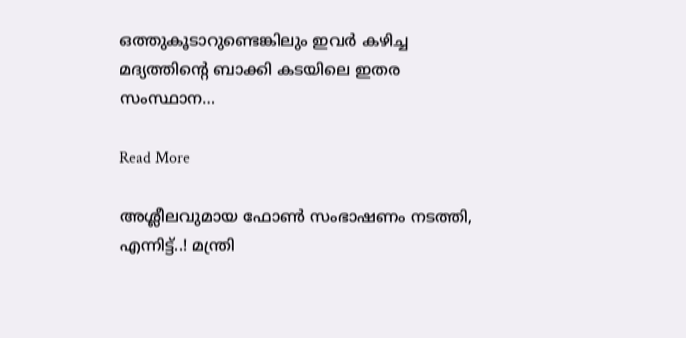ഒത്തുകൂടാറുണ്ടെങ്കിലും ഇവർ കഴിച്ച മദ്യത്തിന്‍റെ ബാക്കി കടയിലെ ഇതര സംസ്ഥാന…

Read More

അശ്ലീലവുമായ ഫോണ്‍ സംഭാഷണം നടത്തി, എന്നിട്ട്..! മന്ത്രി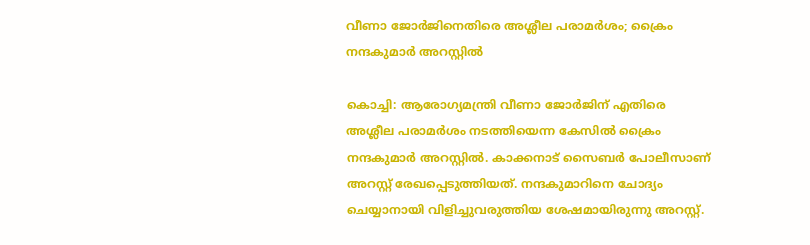വീണാ ജോർജിനെതിരെ അശ്ലീല പരാമർശം; ക്രൈം നന്ദകുമാർ അറസ്റ്റിൽ

കൊച്ചി: ആരോഗ്യമന്ത്രി വീണാ ജോർജിന് എതിരെ അശ്ലീല പരാമർശം നടത്തിയെന്ന കേസിൽ ക്രൈം നന്ദകുമാർ അറസ്റ്റിൽ. കാക്കനാട് സൈബര്‍ പോലീസാണ് അറസ്റ്റ് രേഖപ്പെടുത്തിയത്. നന്ദകുമാറിനെ ചോദ്യം ചെയ്യാനായി വിളിച്ചുവരുത്തിയ ശേഷമായിരുന്നു അറസ്റ്റ്.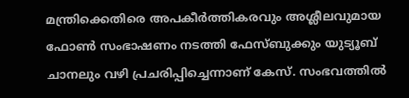മന്ത്രിക്കെതിരെ അപകീര്‍ത്തികരവും അശ്ലീലവുമായ ഫോണ്‍ സംഭാഷണം നടത്തി ഫേസ്ബുക്കും യുട്യൂബ് ചാനലും വഴി പ്രചരിപ്പിച്ചെന്നാണ് കേസ്. സംഭവത്തിൽ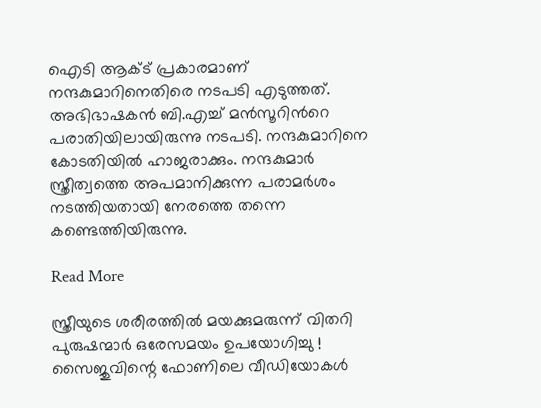ഐടി ആക്ട് പ്രകാരമാണ് നന്ദകുമാറിനെതിരെ നടപടി എടുത്തത്. അഭിഭാഷകന്‍ ബി.എച്ച് മന്‍സൂറിന്‍റെ പരാതിയിലായിരുന്നു നടപടി. നന്ദകുമാറിനെ കോടതിയില്‍ ഹാജരാക്കും. നന്ദകുമാർ സ്ത്രീത്വത്തെ അപമാനിക്കുന്ന പരാമര്‍ശം നടത്തിയതായി നേരത്തെ തന്നെ കണ്ടെത്തിയിരുന്നു.

Read More

സ്ത്രീയുടെ ശരീരത്തില്‍ മയക്കുമരുന്ന് വിതറി പുരുഷന്മാര്‍ ഒരേസമയം ഉപയോഗിച്ചു ! സൈജുവിന്റെ ഫോണിലെ വീഡിയോകള്‍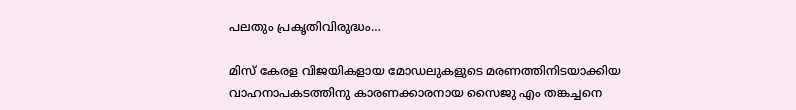പലതും പ്രകൃതിവിരുദ്ധം…

മിസ് കേരള വിജയികളായ മോഡലുകളുടെ മരണത്തിനിടയാക്കിയ വാഹനാപകടത്തിനു കാരണക്കാരനായ സൈജു എം തങ്കച്ചനെ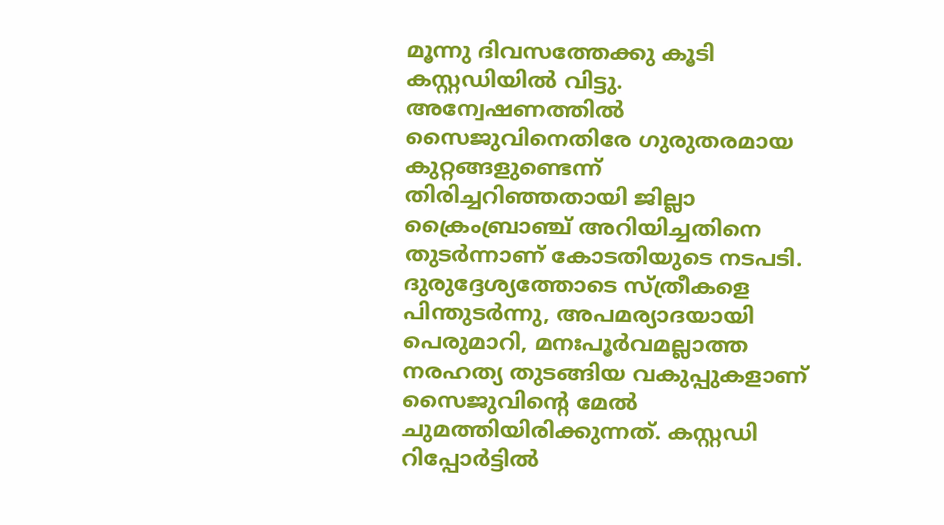മൂന്നു ദിവസത്തേക്കു കൂടി കസ്റ്റഡിയില്‍ വിട്ടു. അന്വേഷണത്തില്‍ സൈജുവിനെതിരേ ഗുരുതരമായ കുറ്റങ്ങളുണ്ടെന്ന് തിരിച്ചറിഞ്ഞതായി ജില്ലാ ക്രൈംബ്രാഞ്ച് അറിയിച്ചതിനെ തുടര്‍ന്നാണ് കോടതിയുടെ നടപടി. ദുരുദ്ദേശ്യത്തോടെ സ്ത്രീകളെ പിന്തുടര്‍ന്നു, അപമര്യാദയായി പെരുമാറി, മനഃപൂര്‍വമല്ലാത്ത നരഹത്യ തുടങ്ങിയ വകുപ്പുകളാണ് സൈജുവിന്റെ മേല്‍ ചുമത്തിയിരിക്കുന്നത്. കസ്റ്റഡി റിപ്പോര്‍ട്ടില്‍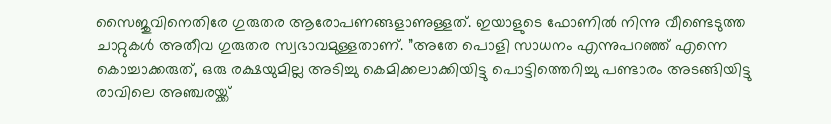സൈജുവിനെതിരേ ഗുരുതര ആരോപണങ്ങളാണുള്ളത്. ഇയാളുടെ ഫോണില്‍ നിന്നു വീണ്ടെടുത്ത ചാറ്റുകള്‍ അതീവ ഗുരുതര സ്വഭാവമുള്ളതാണ്. ”അതേ പൊളി സാധനം എന്നുപറഞ്ഞ് എന്നെ കൊച്ചാക്കരുത്, ഒരു രക്ഷയുമില്ല അടിച്ചു കെമിക്കലാക്കിയിട്ടു പൊട്ടിത്തെറിച്ചു പണ്ടാരം അടങ്ങിയിട്ടു രാവിലെ അഞ്ചരയ്ക്ക്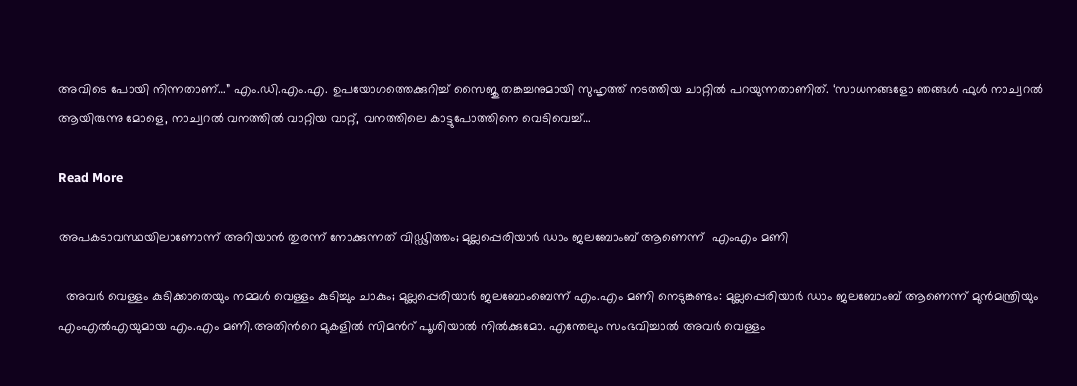അവിടെ പോയി നിന്നതാണ്…” എം.ഡി.എം.എ. ഉപയോഗത്തെക്കുറിച്ച് സൈജു തങ്കച്ചനുമായി സുഹൃത്ത് നടത്തിയ ചാറ്റില്‍ പറയുന്നതാണിത്. ‘സാധനങ്ങളോ ഞങ്ങള്‍ ഫുള്‍ നാച്വറല്‍ ആയിരുന്നു മോളെ, നാച്വറല്‍ വനത്തില്‍ വാറ്റിയ വാറ്റ്, വനത്തിലെ കാട്ടുപോത്തിനെ വെടിവെച്ച്…

Read More

അപകടാവസ്ഥയിലാണോന്ന് അറിയാന്‍ തുരന്ന് നോക്കുന്നത് വിഡ്ഢിത്തം; മുല്ലപ്പെരിയാര്‍ ഡാം ജലബോംബ് ആണെന്ന്  എംഎം മണി

  അവര്‍ വെള്ളം കുടിക്കാതെയും നമ്മള്‍ വെള്ളം കുടിച്ചും ചാകും; മുല്ലപ്പെരിയാര്‍ ജലബോംബെന്ന് എം.എം മണി നെടുങ്കണ്ടം: മുല്ലപ്പെരിയാര്‍ ഡാം ജലബോംബ് ആണെന്ന് മുന്‍മന്ത്രിയും എംഎല്‍എയുമായ എം.എം മണി.അതിന്‍റെ മുകളില്‍ സിമന്‍റ് പൂശിയാല്‍ നില്‍ക്കുമോ. എന്തേലും സംഭവിച്ചാല്‍ അവര്‍ വെള്ളം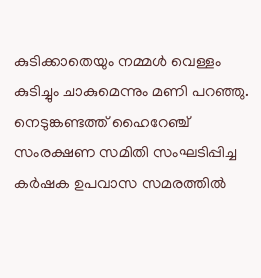കുടിക്കാതെയും നമ്മള്‍ വെള്ളം കുടിച്ചും ചാകുമെന്നും മണി പറഞ്ഞു. നെടുങ്കണ്ടത്ത് ഹൈറേഞ്ച് സംരക്ഷണ സമിതി സംഘടിപ്പിച്ച കര്‍ഷക ഉപവാസ സമരത്തില്‍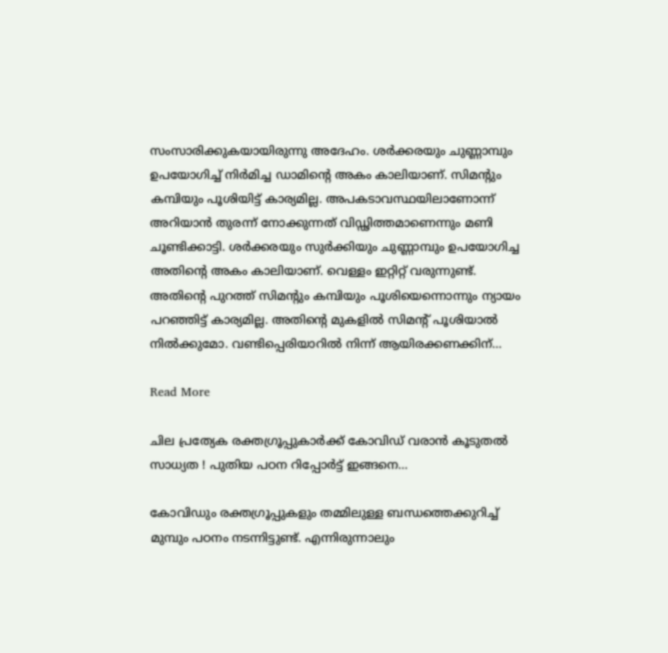സംസാരിക്കുകയായിരുന്നു അദേഹം. ശര്‍ക്കരയും ചുണ്ണാമ്പും ഉപയോഗിച്ച് നിര്‍മിച്ച ഡാമിന്‍റെ അകം കാലിയാണ്. സിമന്‍റും കമ്പിയും പൂശിയിട്ട് കാര്യമില്ല. അപകടാവസ്ഥയിലാണോന്ന് അറിയാന്‍ തുരന്ന് നോക്കുന്നത് വിഡ്ഢിത്തമാണെന്നും മണി ചൂണ്ടിക്കാട്ടി. ശര്‍ക്കരയും സുര്‍ക്കിയും ചുണ്ണാമ്പും ഉപയോഗിച്ച അതിന്‍റെ അകം കാലിയാണ്. വെള്ളം ഇറ്റിറ്റ് വരുന്നുണ്ട്. അതിന്‍റെ പുറത്ത് സിമന്‍റും കമ്പിയും പൂശിയെന്നൊന്നും ന്യായം പറഞ്ഞിട്ട് കാര്യമില്ല. അതിന്‍റെ മുകളില്‍ സിമന്‍റ് പൂശിയാല്‍ നില്‍ക്കുമോ. വണ്ടിപ്പെരിയാറില്‍ നിന്ന് ആയിരക്കണക്കിന്…

Read More

ചില പ്രത്യേക രക്തഗ്രൂപ്പുകാര്‍ക്ക് കോവിഡ് വരാന്‍ കൂടുതല്‍ സാധ്യത ! പുതിയ പഠന റിപ്പോര്‍ട്ട് ഇങ്ങനെ…

കോവിഡും രക്തഗ്രൂപ്പുകളും തമ്മിലുള്ള ബന്ധത്തെക്കുറിച്ച് മുമ്പും പഠനം നടന്നിട്ടുണ്ട്. എന്നിരുന്നാലും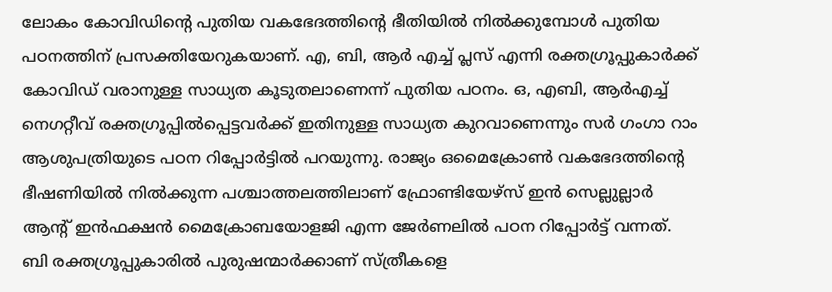ലോകം കോവിഡിന്റെ പുതിയ വകഭേദത്തിന്റെ ഭീതിയില്‍ നില്‍ക്കുമ്പോള്‍ പുതിയ പഠനത്തിന് പ്രസക്തിയേറുകയാണ്. എ, ബി, ആര്‍ എച്ച് പ്ലസ് എന്നി രക്തഗ്രൂപ്പുകാര്‍ക്ക് കോവിഡ് വരാനുള്ള സാധ്യത കൂടുതലാണെന്ന് പുതിയ പഠനം. ഒ, എബി, ആര്‍എച്ച് നെഗറ്റീവ് രക്തഗ്രൂപ്പില്‍പ്പെട്ടവര്‍ക്ക് ഇതിനുള്ള സാധ്യത കുറവാണെന്നും സര്‍ ഗംഗാ റാം ആശുപത്രിയുടെ പഠന റിപ്പോര്‍ട്ടില്‍ പറയുന്നു. രാജ്യം ഒമൈക്രോണ്‍ വകഭേദത്തിന്റെ ഭീഷണിയില്‍ നില്‍ക്കുന്ന പശ്ചാത്തലത്തിലാണ് ഫ്രോണ്ടിയേഴ്സ് ഇന്‍ സെല്ലുല്ലാര്‍ ആന്റ് ഇന്‍ഫക്ഷന്‍ മൈക്രോബയോളജി എന്ന ജേര്‍ണലില്‍ പഠന റിപ്പോര്‍ട്ട് വന്നത്. ബി രക്തഗ്രൂപ്പുകാരില്‍ പുരുഷന്മാര്‍ക്കാണ് സ്ത്രീകളെ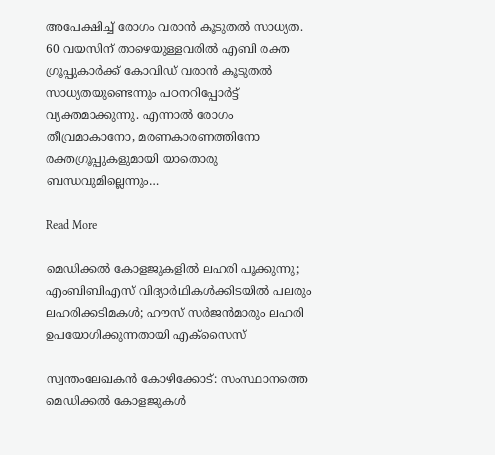അപേക്ഷിച്ച് രോഗം വരാന്‍ കൂടുതല്‍ സാധ്യത. 60 വയസിന് താഴെയുള്ളവരില്‍ എബി രക്ത ഗ്രൂപ്പുകാര്‍ക്ക് കോവിഡ് വരാന്‍ കൂടുതല്‍ സാധ്യതയുണ്ടെന്നും പഠനറിപ്പോര്‍ട്ട് വ്യക്തമാക്കുന്നു. എന്നാല്‍ രോഗം തീവ്രമാകാനോ, മരണകാരണത്തിനോ രക്തഗ്രൂപ്പുകളുമായി യാതൊരു ബന്ധവുമില്ലെന്നും…

Read More

മെഡിക്കല്‍ കോളജുകളില്‍ ലഹരി പൂക്കുന്നു;  എംബിബിഎസ് വിദ്യാര്‍ഥികള്‍ക്കിടയില്‍ പലരും ലഹരിക്കടിമകള്‍; ഹൗസ് സര്‍ജൻമാരും ലഹരി ഉപയോഗിക്കുന്നതായി എക്‌സൈസ്

സ്വന്തംലേഖകന്‍ കോഴിക്കോട്: സംസ്ഥാനത്തെ മെഡിക്കല്‍ കോളജുകള്‍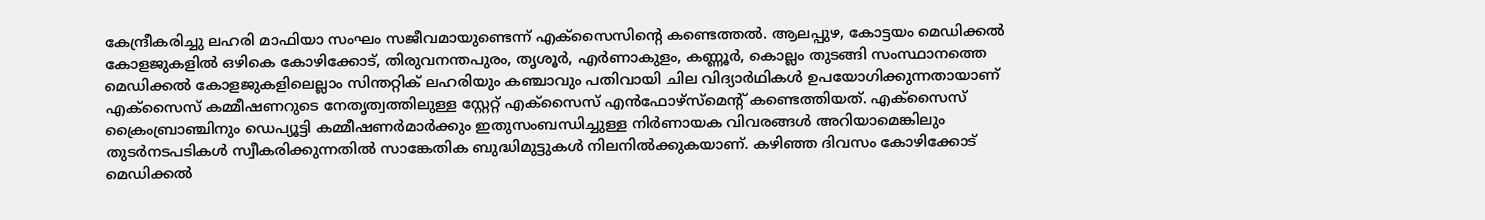കേന്ദ്രീകരിച്ചു ലഹരി മാഫിയാ സംഘം സജീവമായുണ്ടെന്ന് എക്‌സൈസിന്‍റെ കണ്ടെത്തല്‍. ആലപ്പുഴ, കോട്ടയം മെഡിക്കല്‍ കോളജുകളില്‍ ഒഴികെ കോഴിക്കോട്, തിരുവനന്തപുരം, തൃശൂര്‍, എര്‍ണാകുളം, കണ്ണൂര്‍, കൊല്ലം തുടങ്ങി സംസ്ഥാനത്തെ മെഡിക്കല്‍ കോളജുകളിലെല്ലാം സിന്തറ്റിക് ലഹരിയും കഞ്ചാവും പതിവായി ചില വിദ്യാര്‍ഥികള്‍ ഉപയോഗിക്കുന്നതായാണ് എക്‌സൈസ് കമ്മീഷണറുടെ നേതൃത്വത്തിലുള്ള സ്റ്റേറ്റ് എക്‌സൈസ് എന്‍ഫോഴ്‌സ്‌മെന്‍റ് കണ്ടെത്തിയത്. എക്‌സൈസ് ക്രൈംബ്രാഞ്ചിനും ഡെപ്യൂട്ടി കമ്മീഷണര്‍മാര്‍ക്കും ഇതുസംബന്ധിച്ചുള്ള നിര്‍ണായക വിവരങ്ങള്‍ അറിയാമെങ്കിലും തുടര്‍നടപടികള്‍ സ്വീകരിക്കുന്നതില്‍ സാങ്കേതിക ബുദ്ധിമുട്ടുകള്‍ നിലനില്‍ക്കുകയാണ്. കഴിഞ്ഞ ദിവസം കോഴിക്കോട് മെഡിക്കല്‍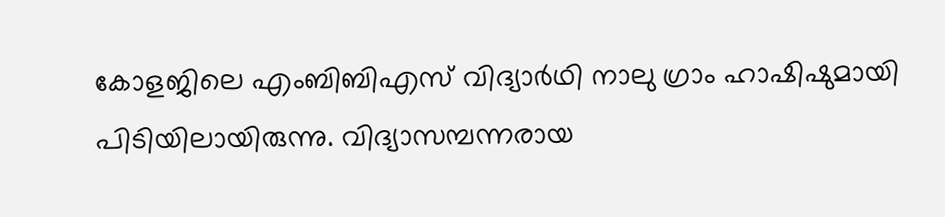കോളജിലെ എംബിബിഎസ് വിദ്യാര്‍ഥി നാലു ഗ്രാം ഹാഷിഷുമായി പിടിയിലായിരുന്നു. വിദ്യാസമ്പന്നരായ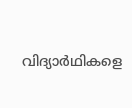വിദ്യാര്‍ഥികളെ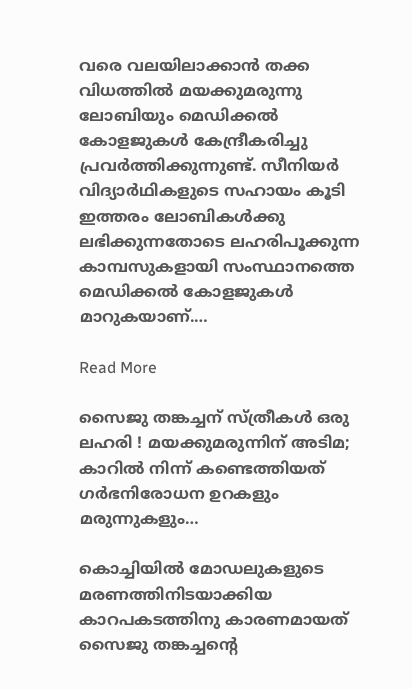വരെ വലയിലാക്കാന്‍ തക്ക വിധത്തില്‍ മയക്കുമരുന്നു ലോബിയും മെഡിക്കല്‍ കോളജുകള്‍ കേന്ദ്രീകരിച്ചു പ്രവര്‍ത്തിക്കുന്നുണ്ട്. സീനിയര്‍ വിദ്യാര്‍ഥികളുടെ സഹായം കൂടി ഇത്തരം ലോബികള്‍ക്കു ലഭിക്കുന്നതോടെ ലഹരിപൂക്കുന്ന കാമ്പസുകളായി സംസ്ഥാനത്തെ മെഡിക്കല്‍ കോളജുകള്‍ മാറുകയാണ്.…

Read More

സൈജു തങ്കച്ചന് സ്ത്രീകള്‍ ഒരു ലഹരി ! മയക്കുമരുന്നിന് അടിമ; കാറില്‍ നിന്ന് കണ്ടെത്തിയത് ഗര്‍ഭനിരോധന ഉറകളും മരുന്നുകളും…

കൊച്ചിയില്‍ മോഡലുകളുടെ മരണത്തിനിടയാക്കിയ കാറപകടത്തിനു കാരണമായത് സൈജു തങ്കച്ചന്റെ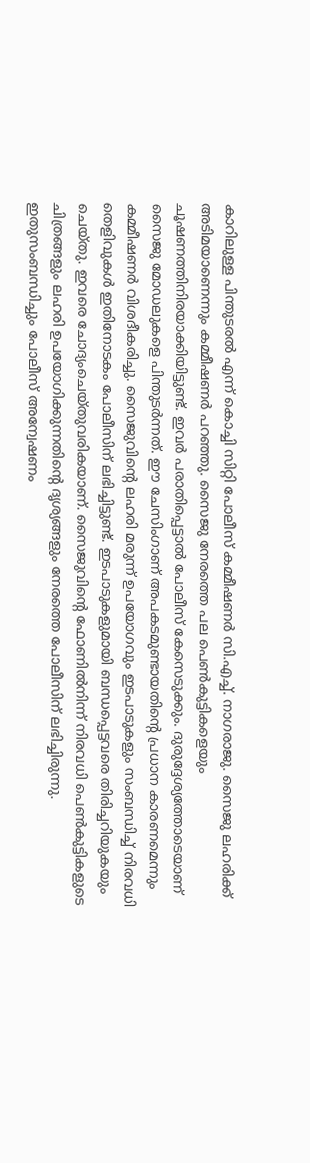കാറിലുള്ള പിന്തുടരല്‍ എന്ന് കൊച്ചി സിറ്റി പോലീസ് കമ്മീഷണര്‍ സി.എച്ച്. നാഗരാജു. സൈജു ലഹരിക്ക് അടിമയാണെന്നും കമ്മീഷണര്‍ പറഞ്ഞു. സൈജു നേരത്തെ പല പെണ്‍കുട്ടികളെയും ചൂഷണത്തിനിരയാക്കിയിട്ടുണ്ട്. ഇവര്‍ പരാതിപ്പെട്ടാല്‍ പോലീസ് കേസെടുക്കും. ദുരുദ്ദേശ്യത്തോടെയാണ് സൈജു മോഡലുകളെ പിന്തുടര്‍ന്നത്. ഈ ചേസിംഗാണ് അപകടമുണ്ടായതിന്റെ പ്രധാന കാരണമെന്നും കമ്മീഷണര്‍ വിശദീകരിച്ചു. സൈജുവിന്റെ ലഹരി മരുന്ന് ഉപയോഗവും ഇടപാടുകളും സംബന്ധിച്ച് നിരവധി തെളിവുകള്‍ ഇതിനോടകം പോലീസിന് ലഭിച്ചിട്ടുണ്ട്. ഇടപാടുകളുമായി ബന്ധപ്പെട്ടവരെ തിരിച്ചറിയുകയും ചെയ്തു. ഇവരെ ചോദ്യംചെയ്തുവരികയാണ്. സൈജുവിന്റെ ഫോണില്‍നിന്ന് നിരവധി പെണ്‍കുട്ടികളുടെ ചിത്രങ്ങളും ലഹരി ഉപയോഗിക്കുന്നതിന്റെ ദൃശ്യങ്ങളും നേരത്തെ പോലീസിന് ലഭിച്ചിരുന്നു. ഇതുസംബന്ധിച്ചും പോലീസ് അന്വേഷണം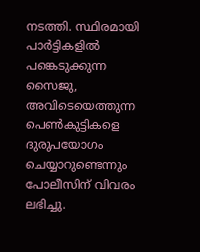നടത്തി. സ്ഥിരമായി പാര്‍ട്ടികളില്‍ പങ്കെടുക്കുന്ന സൈജു, അവിടെയെത്തുന്ന പെണ്‍കുട്ടികളെ ദുരുപയോഗം ചെയ്യാറുണ്ടെന്നും പോലീസിന് വിവരം ലഭിച്ചു.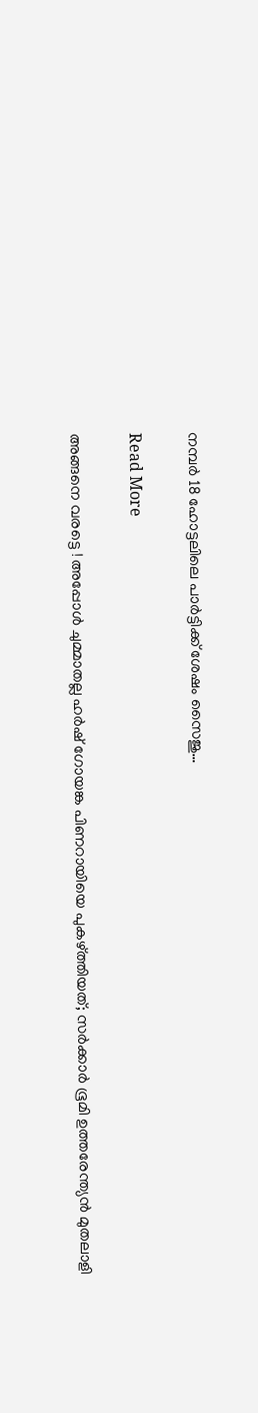നമ്പര്‍ 18 ഹോട്ടലിലെ പാര്‍ട്ടിക്ക് ശേഷം സൈജു…

Read More

അങ്ങനെ വരട്ടെ ! അപ്പോള്‍ ചുമ്മാതല്ല ഹര്‍ഷ് ഗോയങ്ക പിണറായിയെ പുകഴ്ത്തിയത്; സര്‍ക്കാര്‍ ഭൂമി ഉത്തരേന്ത്യന്‍ മുതലാളി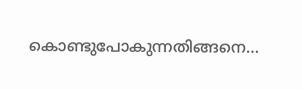കൊണ്ടുപോകുന്നതിങ്ങനെ…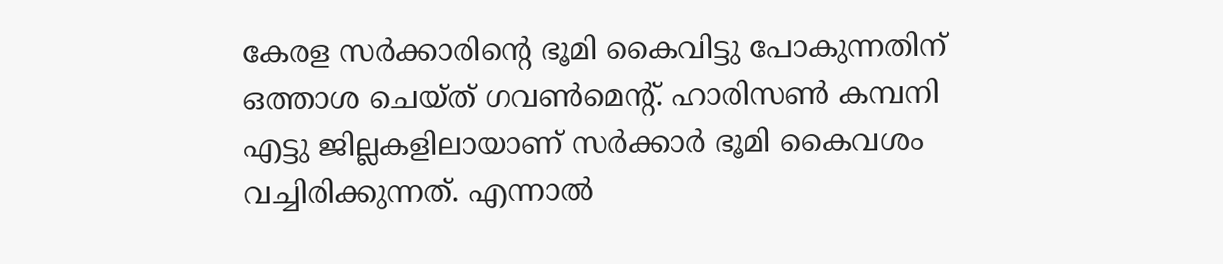കേരള സര്‍ക്കാരിന്റെ ഭൂമി കൈവിട്ടു പോകുന്നതിന് ഒത്താശ ചെയ്ത് ഗവണ്‍മെന്റ്. ഹാരിസണ്‍ കമ്പനി എട്ടു ജില്ലകളിലായാണ് സര്‍ക്കാര്‍ ഭൂമി കൈവശം വച്ചിരിക്കുന്നത്. എന്നാല്‍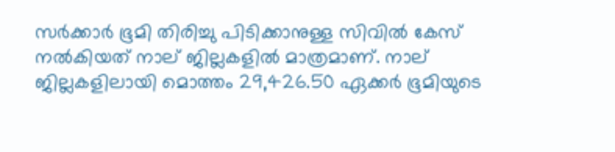സര്‍ക്കാര്‍ ഭൂമി തിരിച്ചു പിടിക്കാനുള്ള സിവില്‍ കേസ് നല്‍കിയത് നാല് ജില്ലകളില്‍ മാത്രമാണ്. നാല് ജില്ലകളിലായി മൊത്തം 29,426.50 ഏക്കര്‍ ഭൂമിയുടെ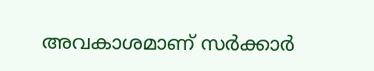അവകാശമാണ് സര്‍ക്കാര്‍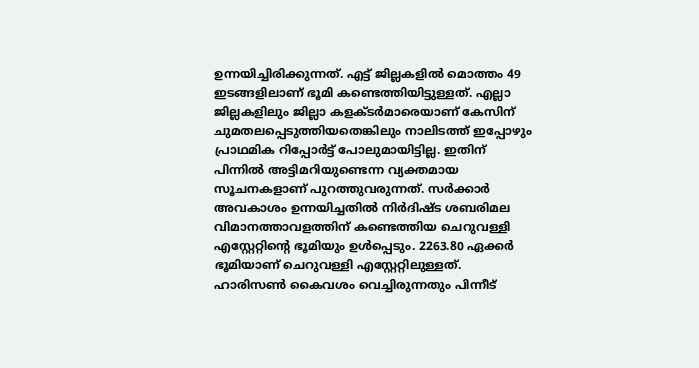ഉന്നയിച്ചിരിക്കുന്നത്. എട്ട് ജില്ലകളില്‍ മൊത്തം 49 ഇടങ്ങളിലാണ് ഭൂമി കണ്ടെത്തിയിട്ടുള്ളത്. എല്ലാ ജില്ലകളിലും ജില്ലാ കളക്ടര്‍മാരെയാണ് കേസിന് ചുമതലപ്പെടുത്തിയതെങ്കിലും നാലിടത്ത് ഇപ്പോഴും പ്രാഥമിക റിപ്പോര്‍ട്ട് പോലുമായിട്ടില്ല. ഇതിന് പിന്നില്‍ അട്ടിമറിയുണ്ടെന്ന വ്യക്തമായ സൂചനകളാണ് പുറത്തുവരുന്നത്. സര്‍ക്കാര്‍ അവകാശം ഉന്നയിച്ചതില്‍ നിര്‍ദിഷ്ട ശബരിമല വിമാനത്താവളത്തിന് കണ്ടെത്തിയ ചെറുവള്ളി എസ്റ്റേറ്റിന്റെ ഭൂമിയും ഉള്‍പ്പെടും. 2263.80 ഏക്കര്‍ ഭൂമിയാണ് ചെറുവള്ളി എസ്റ്റേറ്റിലുള്ളത്. ഹാരിസണ്‍ കൈവശം വെച്ചിരുന്നതും പിന്നീട്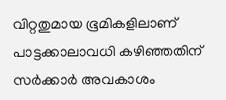വിറ്റതുമായ ഭൂമികളിലാണ് പാട്ടക്കാലാവധി കഴിഞ്ഞതിന് സര്‍ക്കാര്‍ അവകാശം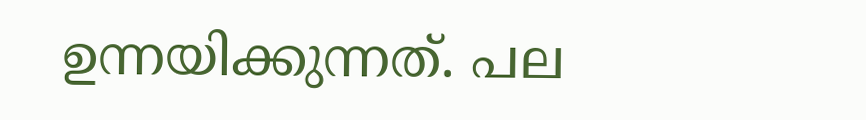ഉന്നയിക്കുന്നത്. പല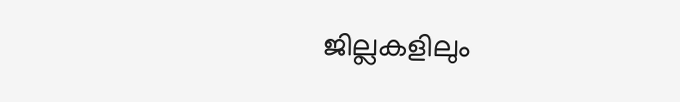ജില്ലകളിലും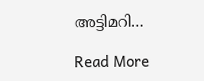അട്ടിമറി…

Read More